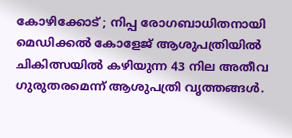കോഴിക്കോട് ; നിപ്പ രോഗബാധിതനായി മെഡിക്കൽ കോളേജ് ആശുപത്രിയിൽ ചികിത്സയിൽ കഴിയുന്ന 43 നില അതീവ ഗുരുതരമെന്ന് ആശുപത്രി വൃത്തങ്ങൾ.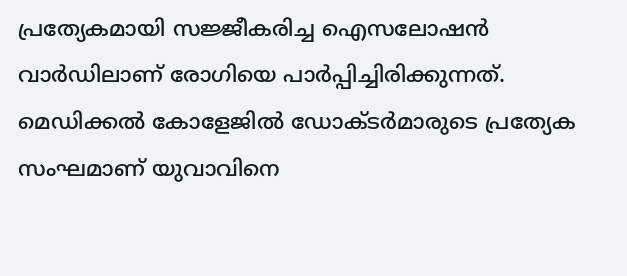പ്രത്യേകമായി സജ്ജീകരിച്ച ഐസലോഷൻ വാർഡിലാണ് രോഗിയെ പാർപ്പിച്ചിരിക്കുന്നത്. മെഡിക്കൽ കോളേജിൽ ഡോക്ടർമാരുടെ പ്രത്യേക സംഘമാണ് യുവാവിനെ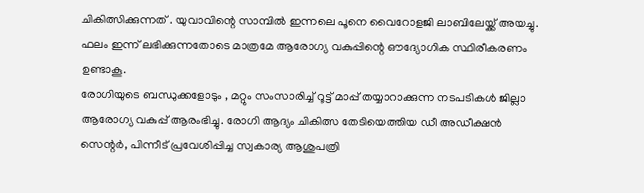ചികിത്സിക്കുന്നത് . യുവാവിന്റെ സാമ്പിൽ ഇന്നലെ പൂനെ വൈറോളജി ലാബിലേയ്ക്ക് അയച്ചു. ഫലം ഇന്ന് ലഭിക്കുന്നതോടെ മാത്രമേ ആരോഗ്യ വകുപ്പിന്റെ ഔദ്യോഗിക സ്ഥിരീകരണം ഉണ്ടാകൂ.
രോഗിയുടെ ബന്ധുക്കളോടും , മറ്റും സംസാരിച്ച് റൂട്ട് മാപ്പ് തയ്യാറാക്കുന്ന നടപടികൾ ജില്ലാ ആരോഗ്യ വകുപ്പ് ആരംഭിച്ചു. രോഗി ആദ്യം ചികിത്സ തേടിയെത്തിയ ഡീ അഡീക്ഷൻ സെന്റർ, പിന്നീട് പ്രവേശിപ്പിച്ച സ്വകാര്യ ആശുപത്രി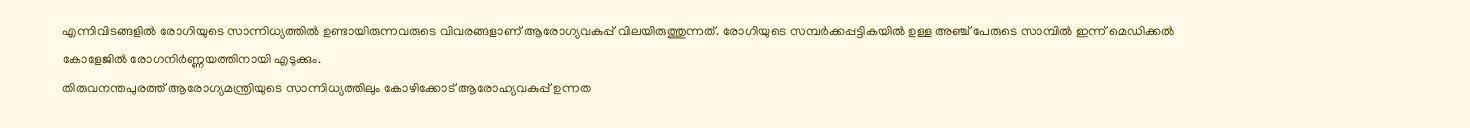എന്നിവിടങ്ങളിൽ രോഗിയുടെ സാന്നിധ്യത്തിൽ ഉണ്ടായിരുന്നവരുടെ വിവരങ്ങളാണ് ആരോഗ്യവകുപ്പ് വിലയിരുത്തുന്നത്. രോഗിയുടെ സമ്പർക്കപ്പട്ടികയിൽ ഉള്ള അഞ്ച് പേരുടെ സാമ്പിൽ ഇന്ന് മെഡിക്കൽ കോളേജിൽ രോഗനിർണ്ണയത്തിനായി എടുക്കും.
തിരുവനന്തപുരത്ത് ആരോഗ്യമന്ത്രിയുടെ സാന്നിധ്യത്തിലും കോഴിക്കോട് ആരോഹ്യവകുപ്പ് ഉന്നത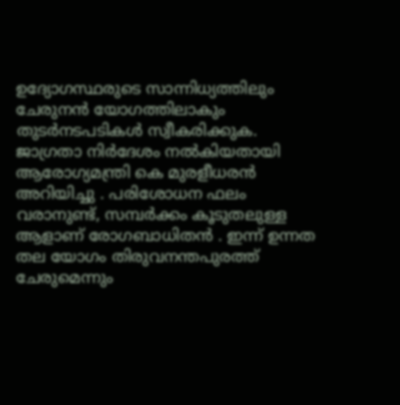ഉദ്യോഗസ്ഥരുടെ സാന്നിധ്യത്തിലും ചേരുനൻ യോഗത്തിലാകും തുടർനടപടികൾ സ്വീകരിക്കുക. ജാഗ്രതാ നിർദേശം നൽകിയതായി ആരോഗ്യമന്ത്രി കെ മുരളീധരൻ അറിയിച്ചു . പരിശോധന ഫലം വരാനുണ്ട്, സമ്പർക്കം കൂടുതലുള്ള ആളാണ് രോഗബാധിതൻ . ഇന്ന് ഉന്നത തല യോഗം തിരുവനന്തപുരത്ത് ചേരുമെന്നും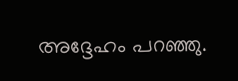അദ്ദേഹം പറഞ്ഞു.